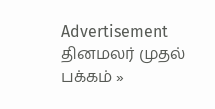Advertisement
தினமலர் முதல் பக்கம் »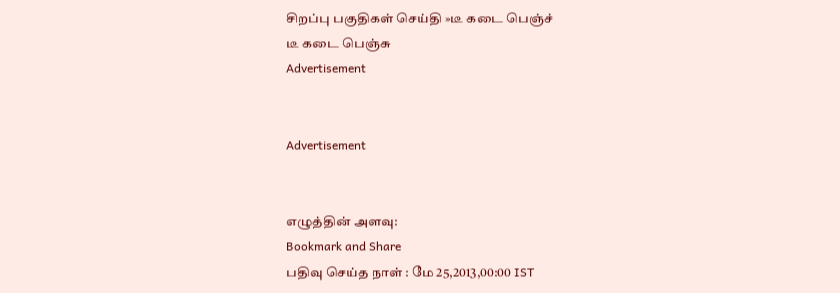சிறப்பு பகுதிகள் செய்தி »டீ கடை பெஞ்ச்
டீ கடை பெஞ்சு
Advertisement


Advertisement


எழுத்தின் அளவு:
Bookmark and Share
பதிவு செய்த நாள் : மே 25,2013,00:00 IST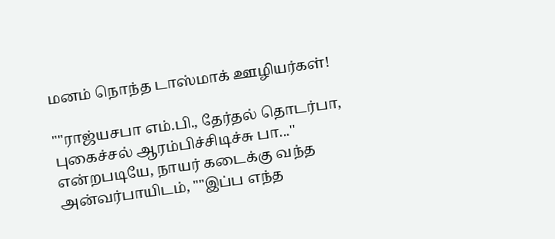மனம் நொந்த டாஸ்மாக் ஊழியர்கள்!

""ராஜ்யசபா எம்.பி., தேர்தல் தொடர்பா, புகைச்சல் ஆரம்பிச்சிடிச்சு பா...'' என்றபடியே, நாயர் கடைக்கு வந்த அன்வர்பாயிடம், ""இப்ப எந்த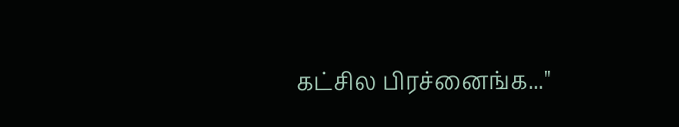கட்சில பிரச்னைங்க...''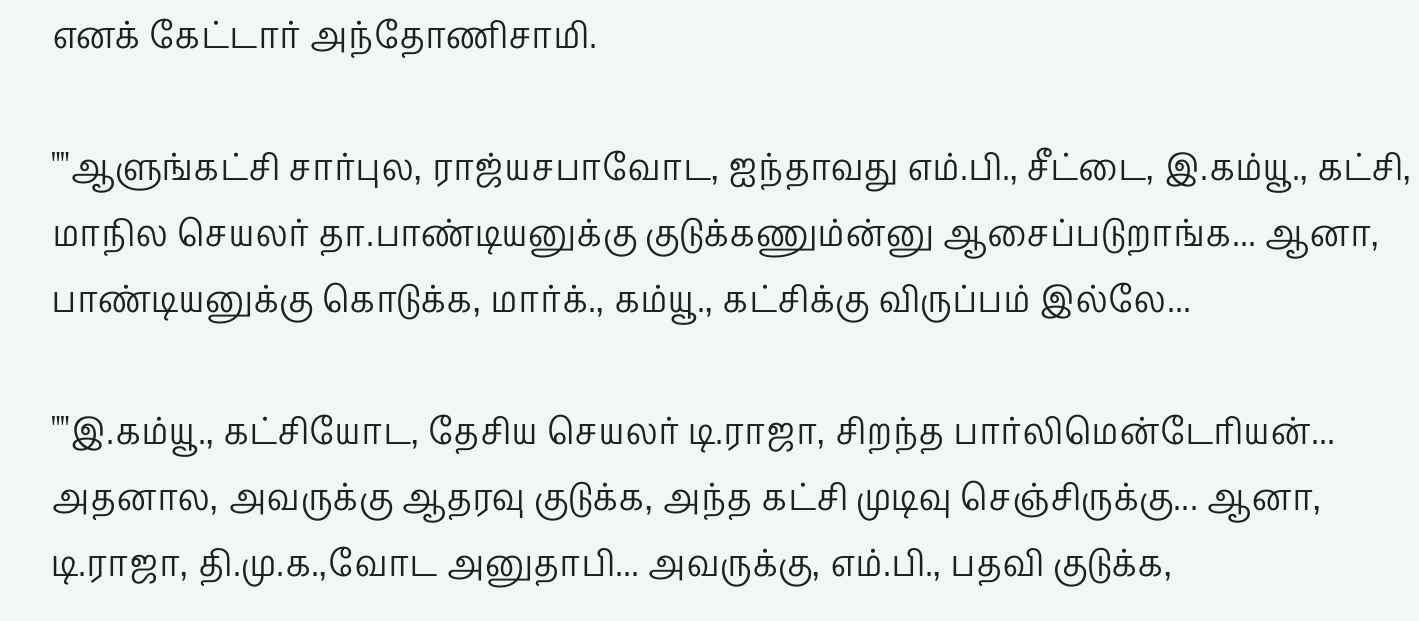எனக் கேட்டார் அந்தோணிசாமி.

""ஆளுங்கட்சி சார்புல, ராஜ்யசபாவோட, ஐந்தாவது எம்.பி., சீட்டை, இ.கம்யூ., கட்சி, மாநில செயலர் தா.பாண்டியனுக்கு குடுக்கணும்ன்னு ஆசைப்படுறாங்க... ஆனா, பாண்டியனுக்கு கொடுக்க, மார்க்., கம்யூ., கட்சிக்கு விருப்பம் இல்லே...

""இ.கம்யூ., கட்சியோட, தேசிய செயலர் டி.ராஜா, சிறந்த பார்லிமென்டேரியன்... அதனால, அவருக்கு ஆதரவு குடுக்க, அந்த கட்சி முடிவு செஞ்சிருக்கு... ஆனா, டி.ராஜா, தி.மு.க.,வோட அனுதாபி... அவருக்கு, எம்.பி., பதவி குடுக்க,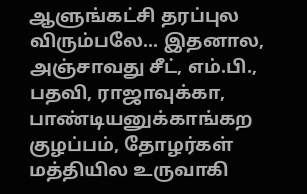ஆளுங்கட்சி தரப்புல விரும்பலே... இதனால, அஞ்சாவது சீட், எம்.பி., பதவி, ராஜாவுக்கா, பாண்டியனுக்காங்கற குழப்பம், தோழர்கள் மத்தியில உருவாகி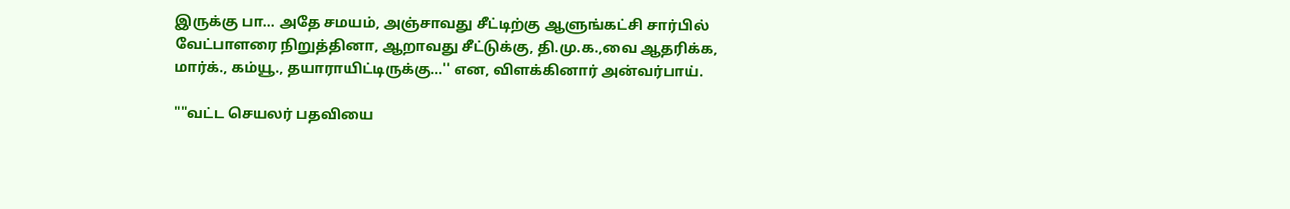இருக்கு பா... அதே சமயம், அஞ்சாவது சீட்டிற்கு ஆளுங்கட்சி சார்பில் வேட்பாளரை நிறுத்தினா, ஆறாவது சீட்டுக்கு, தி.மு.க.,வை ஆதரிக்க, மார்க்., கம்யூ., தயாராயிட்டிருக்கு...'' என, விளக்கினார் அன்வர்பாய்.

""வட்ட செயலர் பதவியை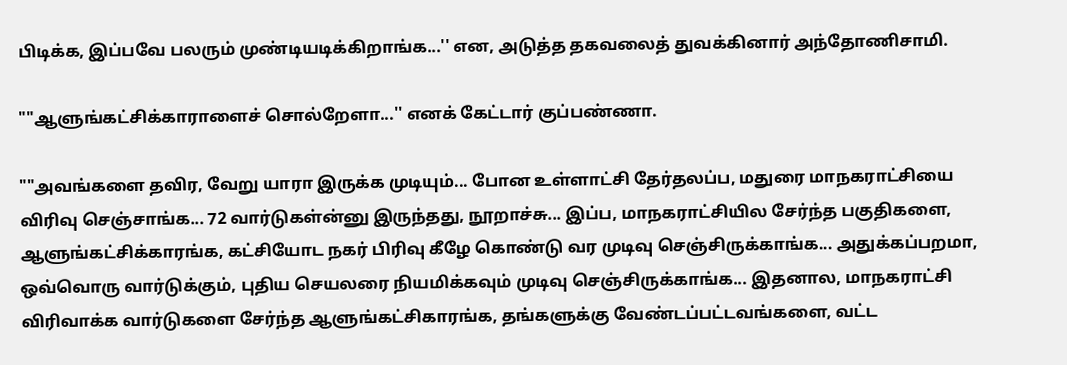பிடிக்க, இப்பவே பலரும் முண்டியடிக்கிறாங்க...'' என, அடுத்த தகவலைத் துவக்கினார் அந்தோணிசாமி.

""ஆளுங்கட்சிக்காராளைச் சொல்றேளா...'' எனக் கேட்டார் குப்பண்ணா.

""அவங்களை தவிர, வேறு யாரா இருக்க முடியும்... போன உள்ளாட்சி தேர்தலப்ப, மதுரை மாநகராட்சியை விரிவு செஞ்சாங்க... 72 வார்டுகள்ன்னு இருந்தது, நூறாச்சு... இப்ப, மாநகராட்சியில சேர்ந்த பகுதிகளை, ஆளுங்கட்சிக்காரங்க, கட்சியோட நகர் பிரிவு கீழே கொண்டு வர முடிவு செஞ்சிருக்காங்க... அதுக்கப்பறமா, ஒவ்வொரு வார்டுக்கும், புதிய செயலரை நியமிக்கவும் முடிவு செஞ்சிருக்காங்க... இதனால, மாநகராட்சி விரிவாக்க வார்டுகளை சேர்ந்த ஆளுங்கட்சிகாரங்க, தங்களுக்கு வேண்டப்பட்டவங்களை, வட்ட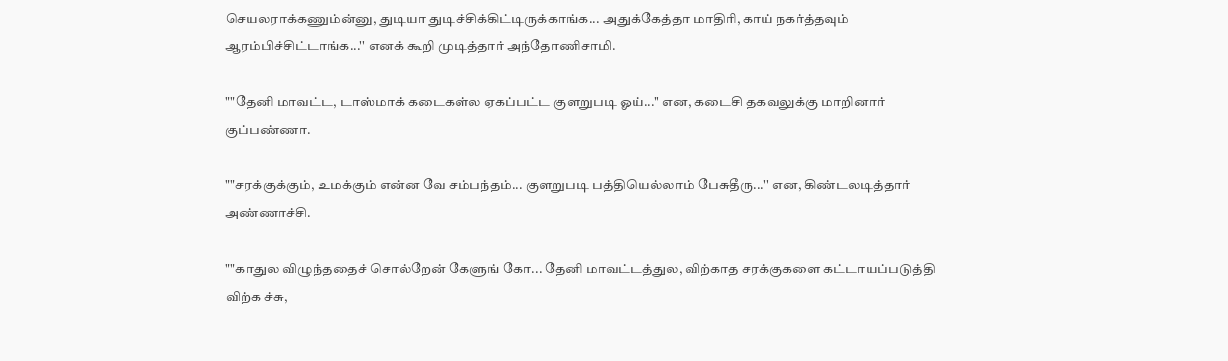செயலராக்கணும்ன்னு, துடியா துடிச்சிக்கிட்டிருக்காங்க... அதுக்கேத்தா மாதிரி, காய் நகர்த்தவும் ஆரம்பிச்சிட்டாங்க...'' எனக் கூறி முடித்தார் அந்தோணிசாமி.

""தேனி மாவட்ட, டாஸ்மாக் கடைகள்ல ஏகப்பட்ட குளறுபடி ஓய்...'' என, கடைசி தகவலுக்கு மாறினார் குப்பண்ணா.

""சரக்குக்கும், உமக்கும் என்ன வே சம்பந்தம்... குளறுபடி பத்தியெல்லாம் பேசுதீரு...'' என, கிண்டலடித்தார் அண்ணாச்சி.

""காதுல விழுந்ததைச் சொல்றேன் கேளுங் கோ... தேனி மாவட்டத்துல, விற்காத சரக்குகளை கட்டாயப்படுத்தி விற்க ச்சு,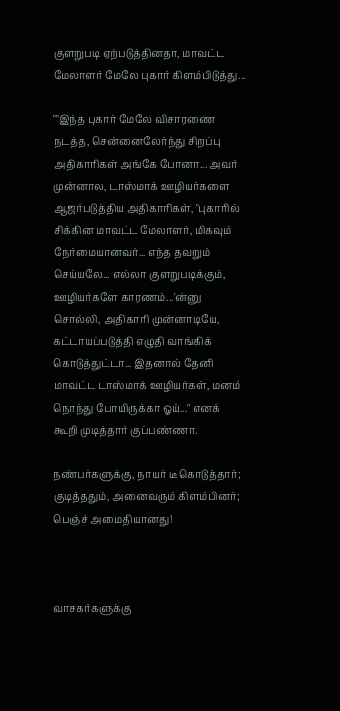குளறுபடி ஏற்படுத்தினதா, மாவட்ட மேலாளர் மேலே புகார் கிளம்பிடுத்து...

""இந்த புகார் மேலே விசாரணை நடத்த, சென்னைலேர்ந்து சிறப்பு அதிகாரிகள் அங்கே போனா... அவர் முன்னால, டாஸ்மாக் ஊழியர்களை ஆஜர்படுத்திய அதிகாரிகள், "புகாரில் சிக்கின மாவட்ட மேலாளர், மிகவும் நேர்மையானவர்... எந்த தவறும் செய்யலே... எல்லா குளறுபடிக்கும், ஊழியர்களே காரணம்...'ன்னு சொல்லி, அதிகாரி முன்னாடியே, கட்டாயப்படுத்தி எழுதி வாங்கிக் கொடுத்துட்டா... இதனால் தேனி மாவட்ட டாஸ்மாக் ஊழியர்கள், மனம் நொந்து போயிருக்கா ஓய்...'' எனக் கூறி முடித்தார் குப்பண்ணா.

நண்பர்களுக்கு, நாயர் டீ கொடுத்தார்; குடித்ததும், அனைவரும் கிளம்பினர்; பெஞ்ச் அமைதியானது!



வாசகர்களுக்கு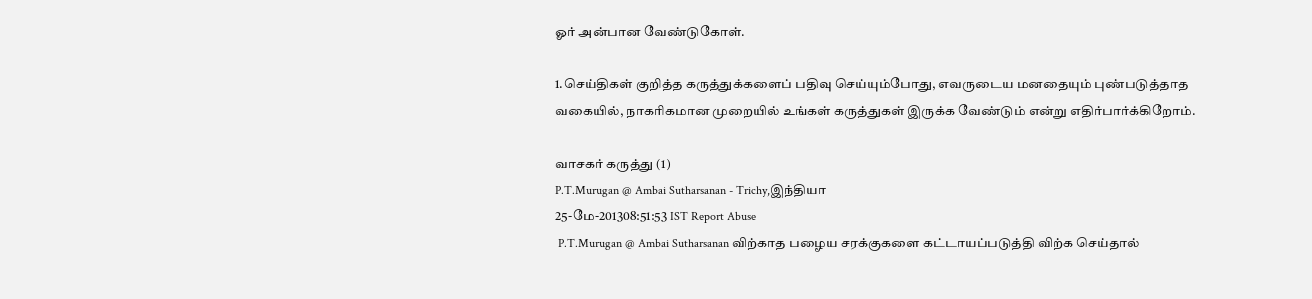ஓர் அன்பான வேண்டுகோள்.

1.செய்திகள் குறித்த கருத்துக்களைப் பதிவு செய்யும்போது, எவருடைய மனதையும் புண்படுத்தாத வகையில், நாகரிகமான முறையில் உங்கள் கருத்துகள் இருக்க வேண்டும் என்று எதிர்பார்க்கிறோம்.

வாசகர் கருத்து (1)
P.T.Murugan @ Ambai Sutharsanan - Trichy,இந்தியா
25-மே-201308:51:53 IST Report Abuse
 P.T.Murugan @ Ambai Sutharsanan விற்காத பழைய சரக்குகளை கட்டாயப்படுத்தி விற்க செய்தால்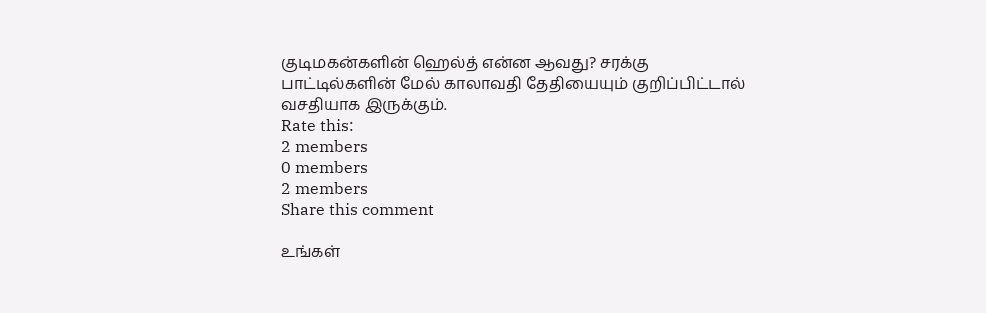குடிமகன்களின் ஹெல்த் என்ன ஆவது? சரக்கு பாட்டில்களின் மேல் காலாவதி தேதியையும் குறிப்பிட்டால் வசதியாக இருக்கும்.
Rate this:
2 members
0 members
2 members
Share this comment

உங்கள்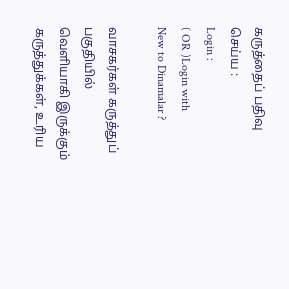கருத்தைப் பதிவு செய்ய :
Login :
( OR )Login with
New to Dinamalar ?

வாசகர்கள் கருத்துப் பகுதியில் வெளியாகி இருக்கும் கருத்துக்கள், உரிய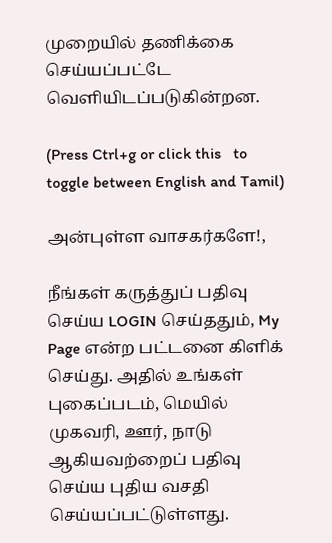முறையில் தணிக்கை செய்யப்பட்டே வெளியி‌டப்படுகின்றன.

(Press Ctrl+g or click this   to toggle between English and Tamil)

அன்புள்ள வாசகர்களே!,

நீங்கள் கருத்துப் பதிவு செய்ய LOGIN செய்ததும், My Page என்ற பட்டனை கிளிக் செய்து. அதில் உங்கள் புகைப்படம், மெயில் முகவரி, ஊர், நாடு ஆகியவற்றைப் பதிவு செய்ய புதிய வசதி செய்யப்பட்டுள்ளது.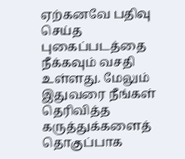ஏற்கனவே பதிவு செய்த புகைப்படத்தை நீக்கவும் வசதி உள்ளது. மேலும் இதுவரை நீங்கள் தெரிவித்த கருத்துக்களைத் தொகுப்பாக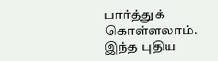பார்த்துக் கொள்ளலாம். இந்த புதிய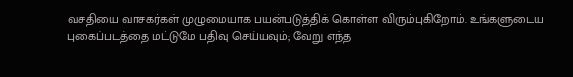வசதியை வாசகர்கள் முழுமையாக பயன்படுத்திக் கொள்ள விரும்புகிறோம். உங்களுடைய புகைப்படத்தை மட்டுமே பதிவு செய்யவும்; வேறு எந்த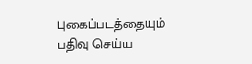புகைப்படத்தையும் பதிவு செய்ய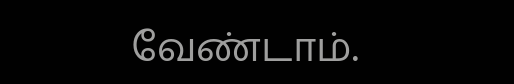வேண்டாம்.